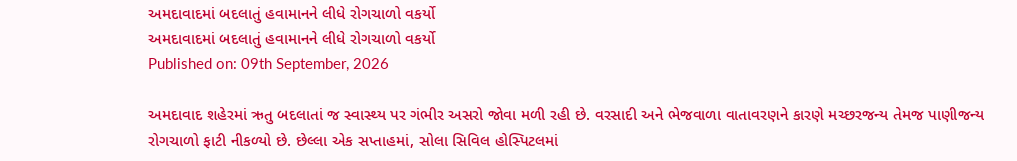અમદાવાદમાં બદલાતું હવામાનને લીધે રોગચાળો વકર્યો
અમદાવાદમાં બદલાતું હવામાનને લીધે રોગચાળો વકર્યો
Published on: 09th September, 2026

અમદાવાદ શહેરમાં ઋતુ બદલાતાં જ સ્વાસ્થ્ય પર ગંભીર અસરો જોવા મળી રહી છે. વરસાદી અને ભેજવાળા વાતાવરણને કારણે મચ્છરજન્ય તેમજ પાણીજન્ય રોગચાળો ફાટી નીકળ્યો છે. છેલ્લા એક સપ્તાહમાં, સોલા સિવિલ હોસ્પિટલમાં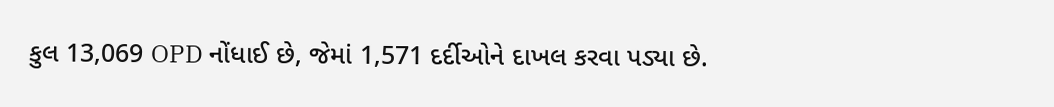કુલ 13,069 OPD નોંધાઈ છે, જેમાં 1,571 દર્દીઓને દાખલ કરવા પડ્યા છે.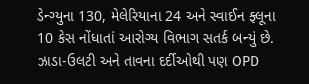ડેન્ગ્યુના 130, મેલેરિયાના 24 અને સ્વાઈન ફ્લૂના 10 કેસ નોંધાતાં આરોગ્ય વિભાગ સતર્ક બન્યું છે. ઝાડા-ઉલટી અને તાવના દર્દીઓથી પણ OPD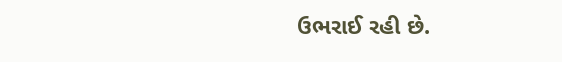ઉભરાઈ રહી છે.